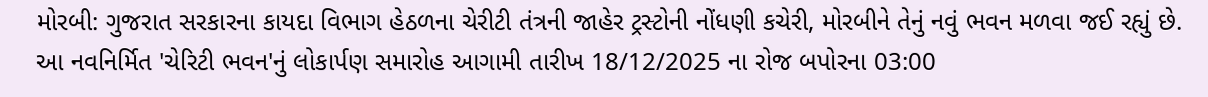મોરબી: ગુજરાત સરકારના કાયદા વિભાગ હેઠળના ચેરીટી તંત્રની જાહેર ટ્રસ્ટોની નોંધણી કચેરી, મોરબીને તેનું નવું ભવન મળવા જઈ રહ્યું છે. આ નવનિર્મિત 'ચેરિટી ભવન'નું લોકાર્પણ સમારોહ આગામી તારીખ 18/12/2025 ના રોજ બપોરના 03:00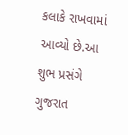કલાકે રાખવામાં આવ્યો છે.આ શુભ પ્રસંગે ગુજરાત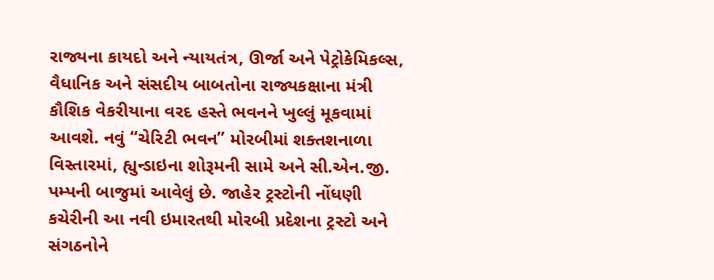રાજ્યના કાયદો અને ન્યાયતંત્ર, ઊર્જા અને પેટ્રોકેમિકલ્સ, વૈધાનિક અને સંસદીય બાબતોના રાજ્યકક્ષાના મંત્રી કૌશિક વેકરીયાના વરદ હસ્તે ભવનને ખુલ્લું મૂકવામાં આવશે. નવું “ચેરિટી ભવન” મોરબીમાં શક્તશનાળા વિસ્તારમાં, હ્યુન્ડાઇના શોરૂમની સામે અને સી.એન.જી. પમ્પની બાજુમાં આવેલું છે. જાહેર ટ્રસ્ટોની નોંધણી કચેરીની આ નવી ઇમારતથી મોરબી પ્રદેશના ટ્રસ્ટો અને સંગઠનોને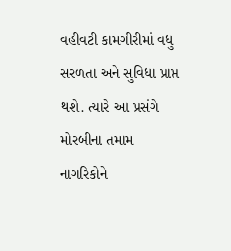વહીવટી કામગીરીમાં વધુ સરળતા અને સુવિધા પ્રાપ્ત થશે. ત્યારે આ પ્રસંગે મોરબીના તમામ નાગરિકોને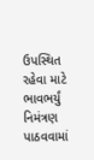ઉપસ્થિત રહેવા માટે ભાવભર્યું નિમંત્રણ પાઠવવામાં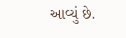આવ્યું છે.